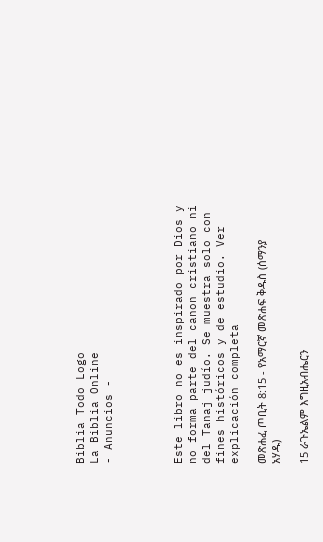Biblia Todo Logo
La Biblia Online
- Anuncios -




Este libro no es inspirado por Dios y no forma parte del canon cristiano ni del Tanaj judío. Se muestra solo con fines históricos y de estudio. Ver explicación completa

መጽሐፈ ጦቢት 8:15 - የአማርኛ መጽሐፍ ቅዱስ (ሰማንያ አሃዱ)

15 ራጉኤልም እግዚአብሔርን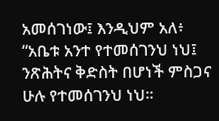አመሰገነው፤ እንዲህም አለ፥ “አቤቱ አንተ የተመሰገንህ ነህ፤ ንጽሕትና ቅድስት በሆነች ምስጋና ሁሉ የተመሰገንህ ነህ።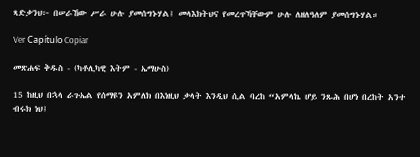ጻድቃንህ፦ በሠራኸው ሥራ ሁሉ ያመሰግኑሃል፤ መላእክትህና የመረጥኻቸውም ሁሉ ለዘለዓለም ያመሰግኑሃል።

Ver Capítulo Copiar

መጽሐፍ ቅዱስ - (ካቶሊካዊ እትም - ኤማሁስ)

15 ከዚህ በኋላ ራጉኤል የሰማዩን አምለክ በእነዚህ ቃላት እንዲህ ሲል ባረከ “አምላኬ ሆይ ንጹሕ በሆነ በረከት አንተ ብሩክ ነህ፤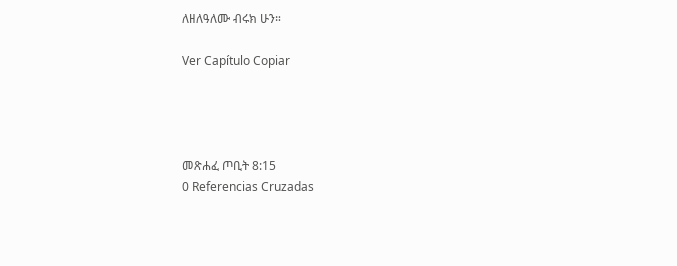ለዘለዓለሙ ብሩክ ሁን።

Ver Capítulo Copiar




መጽሐፈ ጦቢት 8:15
0 Referencias Cruzadas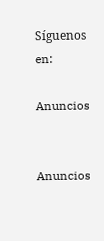Síguenos en:

Anuncios


Anuncios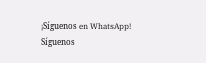¡Síguenos en WhatsApp! Síguenos